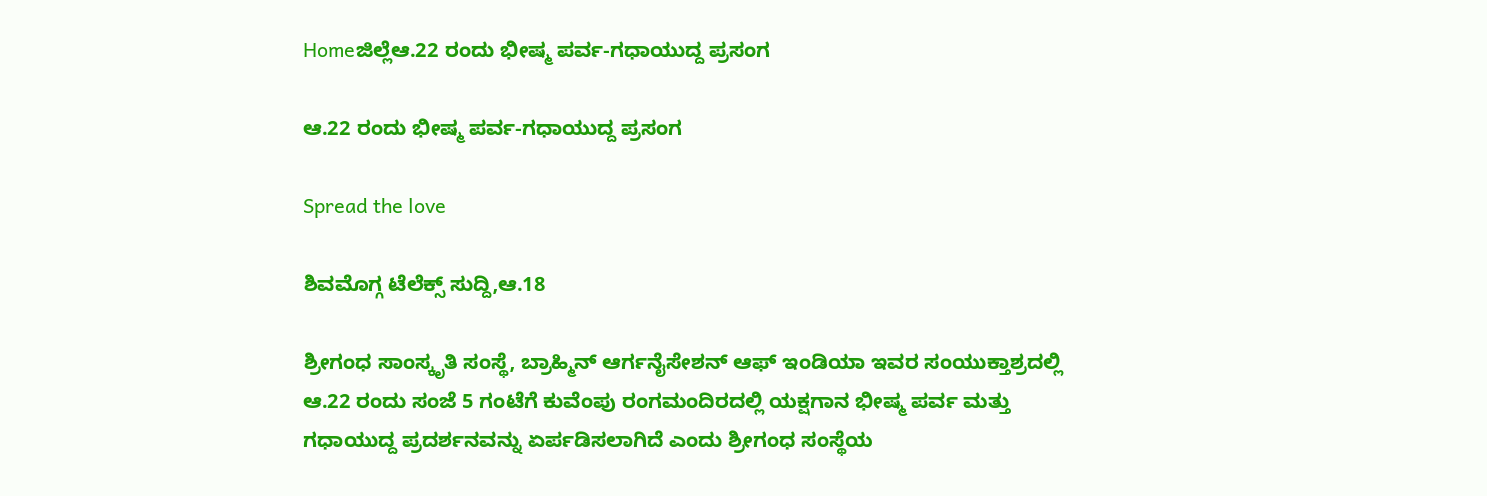Homeಜಿಲ್ಲೆಆ.22 ರಂದು ಭೀಷ್ಮ ಪರ್ವ-ಗಧಾಯುದ್ದ ಪ್ರಸಂಗ

ಆ.22 ರಂದು ಭೀಷ್ಮ ಪರ್ವ-ಗಧಾಯುದ್ದ ಪ್ರಸಂಗ

Spread the love

ಶಿವಮೊಗ್ಗ ಟೆಲೆಕ್ಸ್ ಸುದ್ದಿ,ಆ.18

ಶ್ರೀಗಂಧ ಸಾಂಸ್ಕೃತಿ ಸಂಸ್ಥೆ, ಬ್ರಾಹ್ಮಿನ್ ಆರ್ಗನೈಸೇಶನ್ ಆಫ್ ಇಂಡಿಯಾ ಇವರ ಸಂಯುಕ್ತಾಶ್ರದಲ್ಲಿ ಆ.22 ರಂದು ಸಂಜೆ 5 ಗಂಟೆಗೆ ಕುವೆಂಪು ರಂಗಮಂದಿರದಲ್ಲಿ ಯಕ್ಷಗಾನ ಭೀಷ್ಮ ಪರ್ವ ಮತ್ತು ಗಧಾಯುದ್ದ ಪ್ರದರ್ಶನವನ್ನು ಏರ್ಪಡಿಸಲಾಗಿದೆ ಎಂದು ಶ್ರೀಗಂಧ ಸಂಸ್ಥೆಯ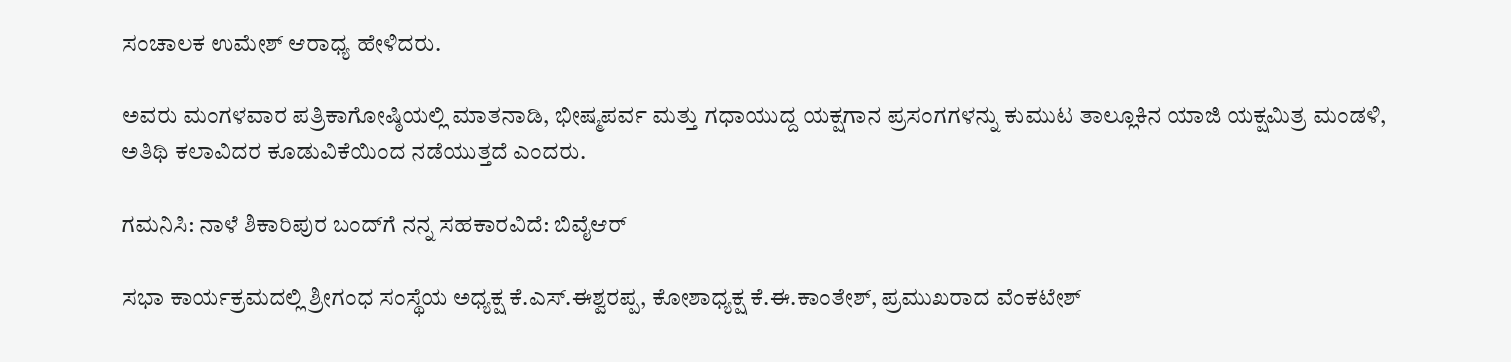ಸಂಚಾಲಕ ಉಮೇಶ್ ಆರಾಧ್ಯ ಹೇಳಿದರು.

ಅವರು ಮಂಗಳವಾರ ಪತ್ರಿಕಾಗೋಷ್ಠಿಯಲ್ಲಿ ಮಾತನಾಡಿ, ಭೀಷ್ಮಪರ್ವ ಮತ್ತು ಗಧಾಯುದ್ದ ಯಕ್ಷಗಾನ ಪ್ರಸಂಗಗಳನ್ನು ಕುಮುಟ ತಾಲ್ಲೂಕಿನ ಯಾಜಿ ಯಕ್ಷಮಿತ್ರ ಮಂಡಳಿ, ಅತಿಥಿ ಕಲಾವಿದರ ಕೂಡುವಿಕೆಯಿಂದ ನಡೆಯುತ್ತದೆ ಎಂದರು.

ಗಮನಿಸಿ: ನಾಳೆ ಶಿಕಾರಿಪುರ ಬಂದ್‌ಗೆ ನನ್ನ ಸಹಕಾರವಿದೆ: ಬಿವೈಆರ್

ಸಭಾ ಕಾರ್ಯಕ್ರಮದಲ್ಲಿ ಶ್ರೀಗಂಧ ಸಂಸ್ಥೆಯ ಅಧ್ಯಕ್ಷ ಕೆ.ಎಸ್.ಈಶ್ವರಪ್ಪ, ಕೋಶಾಧ್ಯಕ್ಷ ಕೆ.ಈ.ಕಾಂತೇಶ್, ಪ್ರಮುಖರಾದ ವೆಂಕಟೇಶ್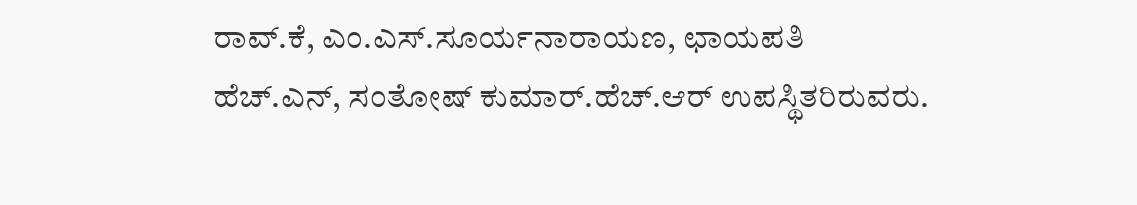ರಾವ್.ಕೆ, ಎಂ.ಎಸ್.ಸೂರ್ಯನಾರಾಯಣ, ಛಾಯಪತಿ ಹೆಚ್.ಎನ್, ಸಂತೋಷ್ ಕುಮಾರ್.ಹೆಚ್.ಆರ್ ಉಪಸ್ಥಿತರಿರುವರು.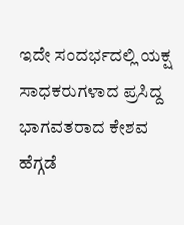ಇದೇ ಸಂದರ್ಭದಲ್ಲಿ ಯಕ್ಷ ಸಾಧಕರುಗಳಾದ ಪ್ರಸಿದ್ದ ಭಾಗವತರಾದ ಕೇಶವ ಹೆಗ್ಗಡೆ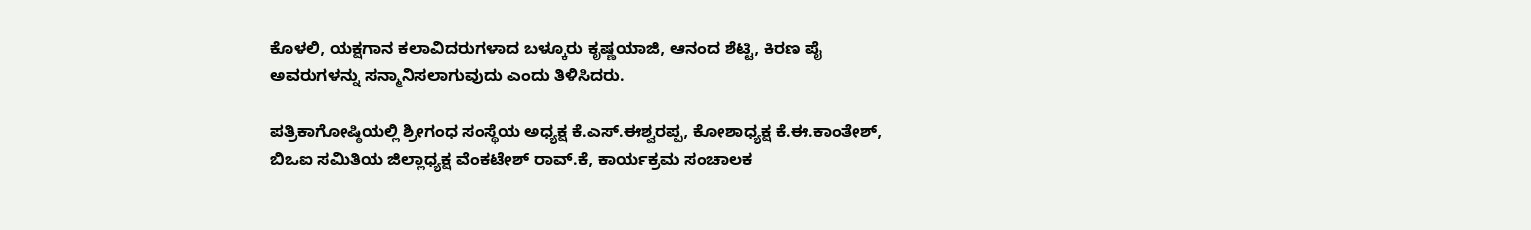ಕೊಳಲಿ, ಯಕ್ಷಗಾನ ಕಲಾವಿದರುಗಳಾದ ಬಳ್ಕೂರು ಕೃಷ್ಣಯಾಜಿ, ಆನಂದ ಶೆಟ್ಟಿ, ಕಿರಣ ಪೈ ಅವರುಗಳನ್ನು ಸನ್ಮಾನಿಸಲಾಗುವುದು ಎಂದು ತಿಳಿಸಿದರು.

ಪತ್ರಿಕಾಗೋಷ್ಠಿಯಲ್ಲಿ ಶ್ರೀಗಂಧ ಸಂಸ್ಥೆಯ ಅಧ್ಯಕ್ಷ ಕೆ.ಎಸ್.ಈಶ್ವರಪ್ಪ, ಕೋಶಾಧ್ಯಕ್ಷ ಕೆ.ಈ.ಕಾಂತೇಶ್, ಬಿಒಐ ಸಮಿತಿಯ ಜಿಲ್ಲಾಧ್ಯಕ್ಷ ವೆಂಕಟೇಶ್ ರಾವ್.ಕೆ, ಕಾರ್ಯಕ್ರಮ ಸಂಚಾಲಕ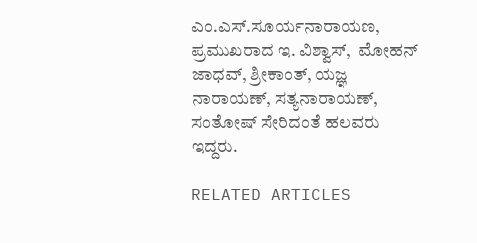ಎಂ.ಎಸ್.ಸೂರ್ಯನಾರಾಯಣ, ಪ್ರಮುಖರಾದ ಇ. ವಿಶ್ವಾಸ್,  ಮೋಹನ್ ಜಾಧವ್, ಶ್ರೀಕಾಂತ್, ಯಜ್ಞ ನಾರಾಯಣ್, ಸತ್ಯನಾರಾಯಣ್, ಸಂತೋಷ್ ಸೇರಿದಂತೆ ಹಲವರು ಇದ್ದರು.

RELATED ARTICLES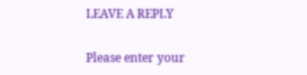LEAVE A REPLY

Please enter your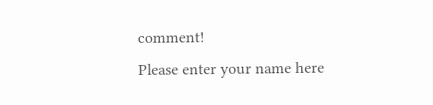comment!
Please enter your name here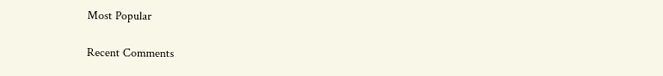Most Popular

Recent Comments